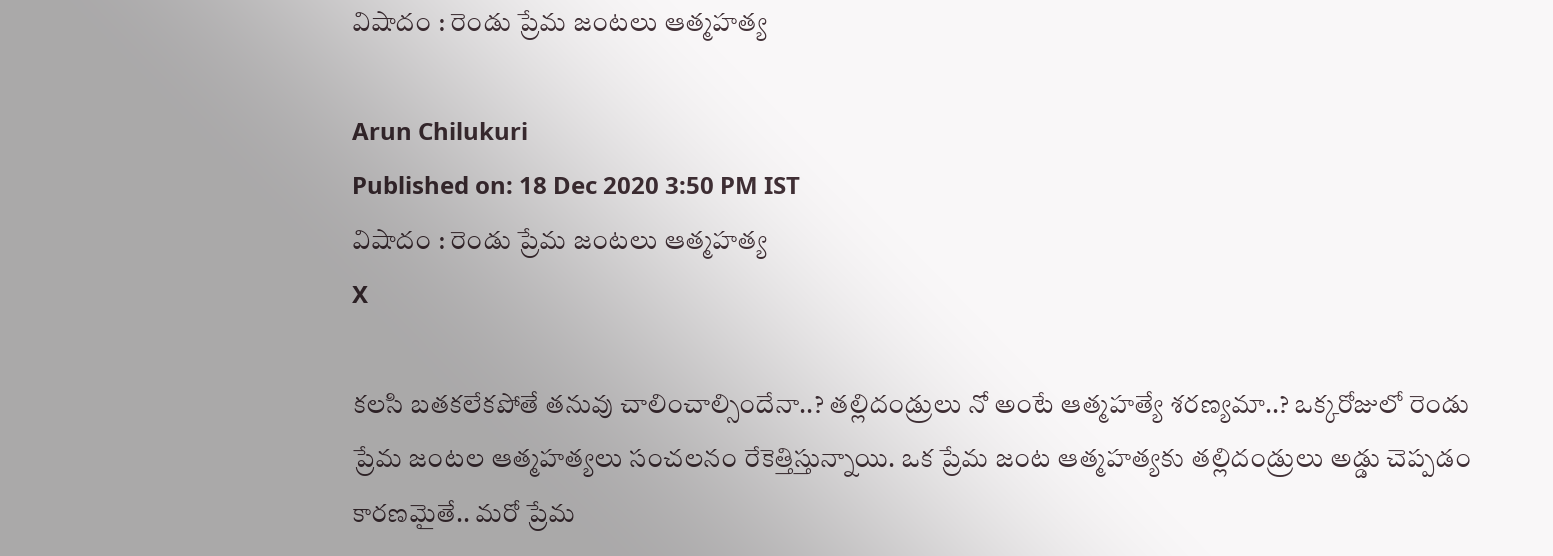విషాదం : రెండు ప్రేమ జంటలు ఆత్మహత్య

Arun Chilukuri
Published on: 18 Dec 2020 3:50 PM IST
విషాదం : రెండు ప్రేమ జంటలు ఆత్మహత్య
X

కలసి బతకలేకపోతే తనువు చాలించాల్సిందేనా..? తల్లిదండ్రులు నో అంటే ఆత్మహత్యే శరణ్యమా..? ఒక్కరోజులో రెండు ప్రేమ జంటల ఆత్మహత్యలు సంచలనం రేకెత్తిస్తున్నాయి. ఒక ప్రేమ జంట ఆత్మహత్యకు తల్లిదండ్రులు అడ్డు చెప్పడం కారణమైతే.. మరో ప్రేమ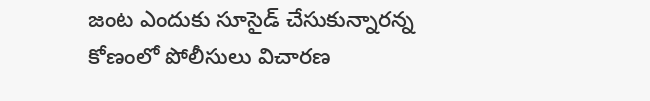జంట ఎందుకు సూసైడ్ చేసుకున్నారన్న కోణంలో పోలీసులు విచారణ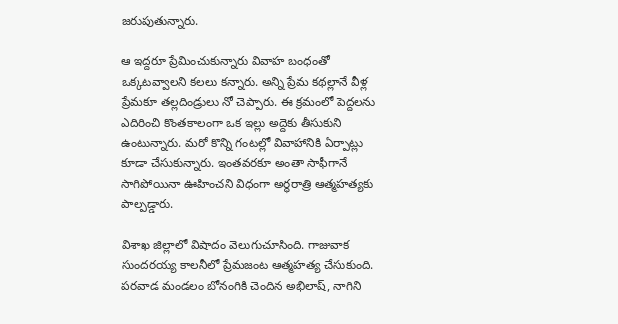జరుపుతున్నారు.

ఆ ఇద్దరూ ప్రేమించుకున్నారు వివాహ బంధంతో ఒక్కటవ్వాలని కలలు కన్నారు. అన్ని ప్రేమ కథల్లానే వీళ్ల ప్రేమకూ తల్లదిండ్రులు నో చెప్పారు. ఈ క్రమంలో పెద్దలను ఎదిరించి కొంతకాలంగా ఒక ఇల్లు అద్దెకు తీసుకుని ఉంటున్నారు. మరో కొన్ని గంటల్లో వివాహానికి ఏర్పాట్లు కూడా చేసుకున్నారు. ఇంతవరకూ అంతా సాఫీగానే సాగిపోయినా ఊహించని విధంగా అర్థరాత్రి ఆత్మహత్యకు పాల్పడ్డారు.

విశాఖ జిల్లాలో విషాదం వెలుగుచూసింది. గాజువాక సుందరయ్య కాలనీలో ప్రేమజంట ఆత్మహత్య చేసుకుంది. పరవాడ మండలం బోనంగికి చెందిన అభిలాష్‌, నాగిని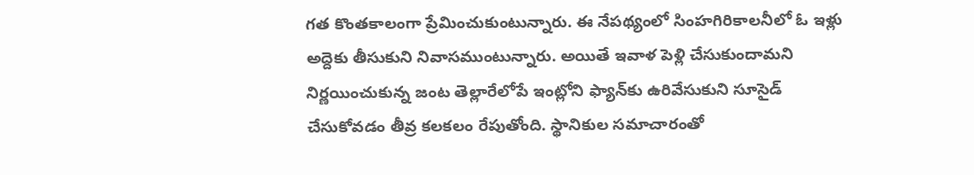గత కొంతకాలంగా ప్రేమించుకుంటున్నారు. ఈ నేపథ్యంలో సింహగిరికాలనీలో ఓ ఇళ్లు అద్దెకు తీసుకుని నివాసముంటున్నారు. అయితే ఇవాళ పెళ్లి చేసుకుందామని నిర్ణయించుకున్న జంట తెల్లారేలోపే ఇంట్లోని ఫ్యాన్‌కు ఉరివేసుకుని సూసైడ్‌ చేసుకోవడం తీవ్ర కలకలం రేపుతోంది. స్థానికుల సమాచారంతో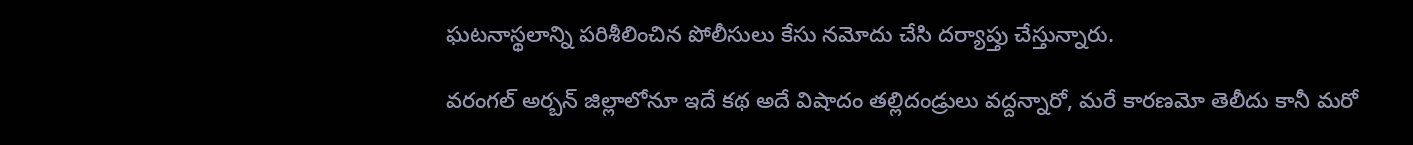ఘటనాస్థలాన్ని పరిశీలించిన పోలీసులు కేసు నమోదు చేసి దర్యాప్తు చేస్తున్నారు.

వరంగల్‌ అర్బన్‌ జిల్లాలోనూ ఇదే కథ అదే విషాదం తల్లిదండ్రులు వద్దన్నారో, మరే కారణమో తెలీదు కానీ మరో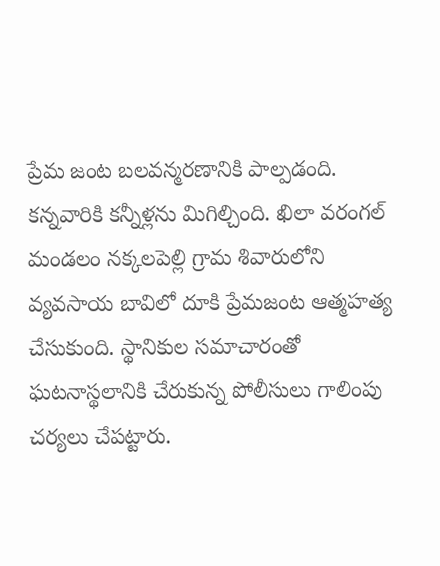ప్రేమ జంట బలవన్మరణానికి పాల్పడంది. కన్నవారికి కన్నీళ్లను మిగిల్చింది. ఖిలా వరంగల్‌ మండలం నక్కలపెల్లి గ్రామ శివారులోని వ్యవసాయ బావిలో దూకి ప్రేమజంట ఆత్మహత్య చేసుకుంది. స్థానికుల సమాచారంతో ఘటనాస్థలానికి చేరుకున్న పోలీసులు గాలింపు చర్యలు చేపట్టారు.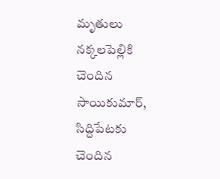మృతులు నక్కలపెల్లికి చెందిన సాయికుమార్‌, సిద్దిపేటకు చెందిన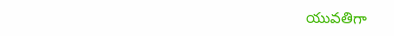యువతిగా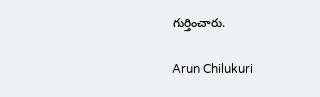గుర్తించారు.

Arun Chilukuri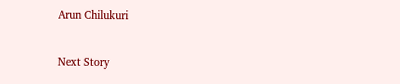Arun Chilukuri

Next Story